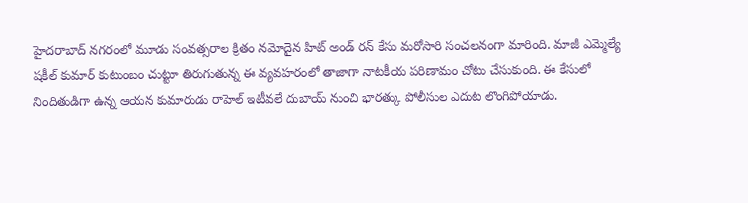హైదరాబాద్ నగరంలో మూడు సంవత్సరాల క్రితం నమోదైన హిట్ అండ్ రన్ కేసు మరోసారి సంచలనంగా మారింది. మాజీ ఎమ్మెల్యే షకీల్ కుమార్ కుటుంబం చుట్టూ తిరుగుతున్న ఈ వ్యవహరంలో తాజాగా నాటకీయ పరిణామం చోటు చేసుకుంది. ఈ కేసులో నిందితుడిగా ఉన్న ఆయన కుమారుడు రాహెల్ ఇటీవలే దుబాయ్ నుంచి భారత్కు పోలీసుల ఎదుట లొంగిపోయాడు.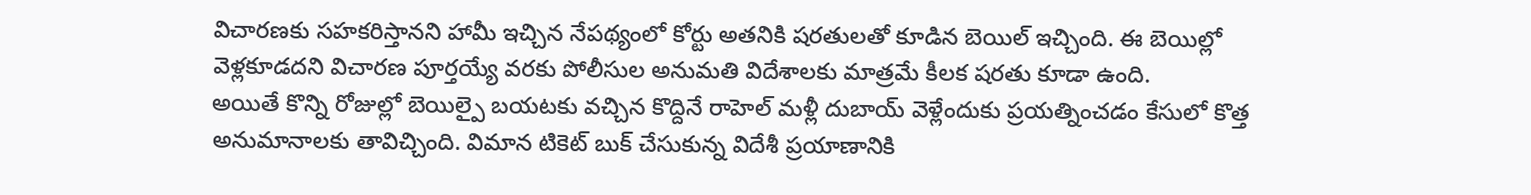విచారణకు సహకరిస్తానని హామీ ఇచ్చిన నేపథ్యంలో కోర్టు అతనికి షరతులతో కూడిన బెయిల్ ఇచ్చింది. ఈ బెయిల్లో వెళ్లకూడదని విచారణ పూర్తయ్యే వరకు పోలీసుల అనుమతి విదేశాలకు మాత్రమే కీలక షరతు కూడా ఉంది.
అయితే కొన్ని రోజుల్లో బెయిల్పై బయటకు వచ్చిన కొద్దినే రాహెల్ మళ్లీ దుబాయ్ వెళ్లేందుకు ప్రయత్నించడం కేసులో కొత్త అనుమానాలకు తావిచ్చింది. విమాన టికెట్ బుక్ చేసుకున్న విదేశీ ప్రయాణానికి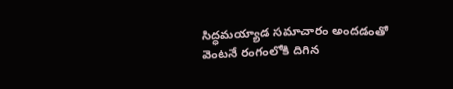సిద్ధమయ్యాడ సమాచారం అందడంతో వెంటనే రంగంలోకి దిగిన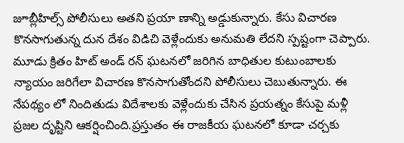జూబ్లీహిల్స్ పోలీసులు అతని ప్రయా ణాన్ని అడ్డుకున్నారు. కేసు విచారణ కొనసాగుతున్న దున దేశం విడిచి వెళ్లేందుకు అనుమతి లేదని స్పష్టంగా చెప్పారు.
మూడు క్రితం హిట్ అండ్ రన్ ఘటనలో జరిగిన బాధితుల కుటుంబాలకు న్యాయం జరిగేలా విచారణ కొనసాగుతోందని పోలీసులు చెబుతున్నారు. ఈ నేపథ్యం లో నిందితుడు విదేశాలకు వెళ్లేందుకు చేసిన ప్రయత్నం కేసుపై మళ్లీ ప్రజల దృష్టిని ఆకర్షించింది.ప్రస్తుతం ఈ రాజకీయ ఘటనలో కూడా చర్చకు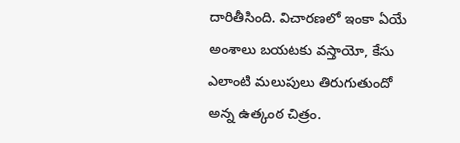దారితీసింది. విచారణలో ఇంకా ఏయే అంశాలు బయటకు వస్తాయో, కేసు ఎలాంటి మలుపులు తిరుగుతుందో అన్న ఉత్కంఠ చిత్రం.